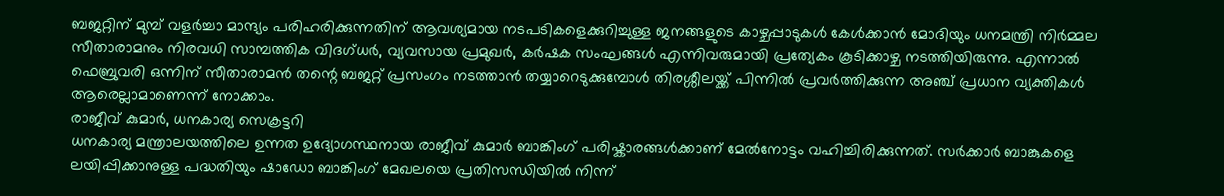ബജറ്റിന് മുമ്പ് വളർച്ചാ മാന്ദ്യം പരിഹരിക്കുന്നതിന് ആവശ്യമായ നടപടികളെക്കുറിച്ചുള്ള ജനങ്ങളുടെ കാഴ്ചപ്പാടുകൾ കേൾക്കാൻ മോദിയും ധനമന്ത്രി നിർമ്മല സീതാരാമനും നിരവധി സാമ്പത്തിക വിദഗ്ധർ, വ്യവസായ പ്രമുഖർ, കർഷക സംഘങ്ങൾ എന്നിവരുമായി പ്രത്യേകം കൂടിക്കാഴ്ച നടത്തിയിരുന്നു. എന്നാൽ ഫെബ്രുവരി ഒന്നിന് സീതാരാമൻ തന്റെ ബജറ്റ് പ്രസംഗം നടത്താൻ തയ്യാറെടുക്കുമ്പോൾ തിരശ്ശീലയ്ക്ക് പിന്നിൽ പ്രവർത്തിക്കുന്ന അഞ്ച് പ്രധാന വ്യക്തികൾ ആരെല്ലാമാണെന്ന് നോക്കാം.
രാജീവ് കുമാർ, ധനകാര്യ സെക്രട്ടറി
ധനകാര്യ മന്ത്രാലയത്തിലെ ഉന്നത ഉദ്യോഗസ്ഥനായ രാജീവ് കുമാർ ബാങ്കിംഗ് പരിഷ്കാരങ്ങൾക്കാണ് മേൽനോട്ടം വഹിച്ചിരിക്കുന്നത്. സർക്കാർ ബാങ്കുകളെ ലയിപ്പിക്കാനുള്ള പദ്ധതിയും ഷാഡോ ബാങ്കിംഗ് മേഖലയെ പ്രതിസന്ധിയിൽ നിന്ന്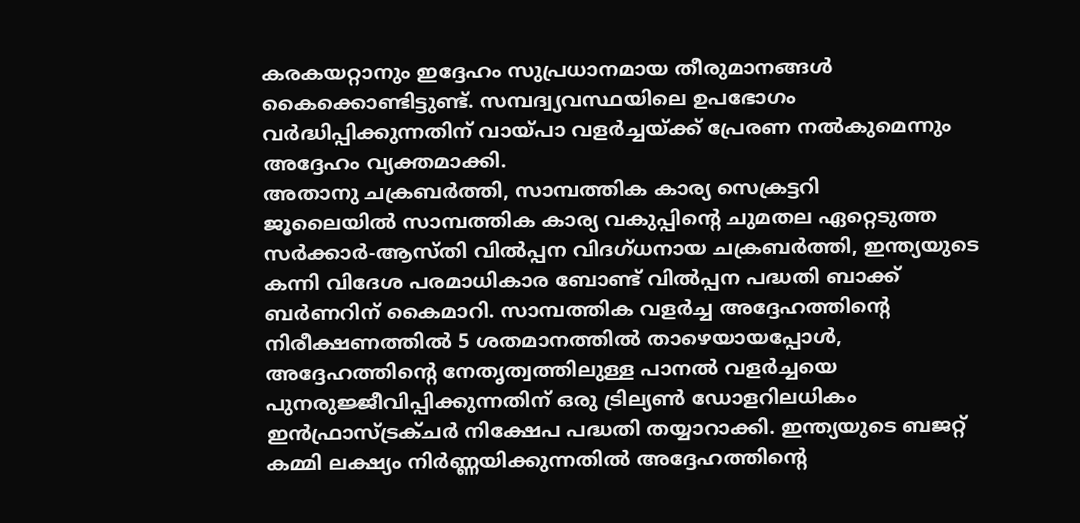കരകയറ്റാനും ഇദ്ദേഹം സുപ്രധാനമായ തീരുമാനങ്ങൾ കൈക്കൊണ്ടിട്ടുണ്ട്. സമ്പദ്വ്യവസ്ഥയിലെ ഉപഭോഗം വർദ്ധിപ്പിക്കുന്നതിന് വായ്പാ വളർച്ചയ്ക്ക് പ്രേരണ നൽകുമെന്നും അദ്ദേഹം വ്യക്തമാക്കി.
അതാനു ചക്രബർത്തി, സാമ്പത്തിക കാര്യ സെക്രട്ടറി
ജൂലൈയിൽ സാമ്പത്തിക കാര്യ വകുപ്പിന്റെ ചുമതല ഏറ്റെടുത്ത സർക്കാർ-ആസ്തി വിൽപ്പന വിദഗ്ധനായ ചക്രബർത്തി, ഇന്ത്യയുടെ കന്നി വിദേശ പരമാധികാര ബോണ്ട് വിൽപ്പന പദ്ധതി ബാക്ക് ബർണറിന് കൈമാറി. സാമ്പത്തിക വളർച്ച അദ്ദേഹത്തിന്റെ നിരീക്ഷണത്തിൽ 5 ശതമാനത്തിൽ താഴെയായപ്പോൾ, അദ്ദേഹത്തിന്റെ നേതൃത്വത്തിലുള്ള പാനൽ വളർച്ചയെ പുനരുജ്ജീവിപ്പിക്കുന്നതിന് ഒരു ട്രില്യൺ ഡോളറിലധികം ഇൻഫ്രാസ്ട്രക്ചർ നിക്ഷേപ പദ്ധതി തയ്യാറാക്കി. ഇന്ത്യയുടെ ബജറ്റ് കമ്മി ലക്ഷ്യം നിർണ്ണയിക്കുന്നതിൽ അദ്ദേഹത്തിന്റെ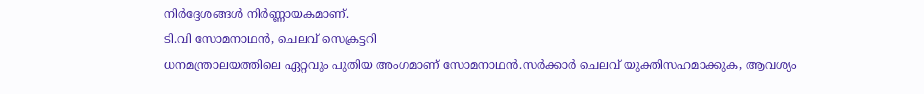നിർദ്ദേശങ്ങൾ നിർണ്ണായകമാണ്.
ടി.വി സോമനാഥൻ, ചെലവ് സെക്രട്ടറി
ധനമന്ത്രാലയത്തിലെ ഏറ്റവും പുതിയ അംഗമാണ് സോമനാഥൻ.സർക്കാർ ചെലവ് യുക്തിസഹമാക്കുക, ആവശ്യം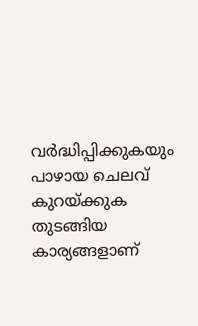വർദ്ധിപ്പിക്കുകയും പാഴായ ചെലവ് കുറയ്ക്കുക തുടങ്ങിയ കാര്യങ്ങളാണ്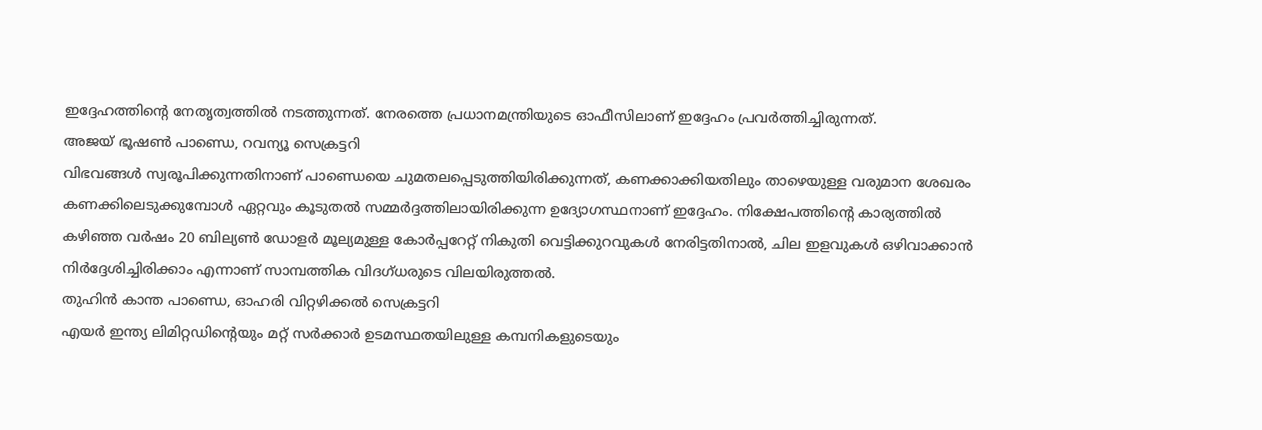ഇദ്ദേഹത്തിന്റെ നേതൃത്വത്തിൽ നടത്തുന്നത്. നേരത്തെ പ്രധാനമന്ത്രിയുടെ ഓഫീസിലാണ് ഇദ്ദേഹം പ്രവർത്തിച്ചിരുന്നത്.
അജയ് ഭൂഷൺ പാണ്ഡെ, റവന്യൂ സെക്രട്ടറി
വിഭവങ്ങൾ സ്വരൂപിക്കുന്നതിനാണ് പാണ്ഡെയെ ചുമതലപ്പെടുത്തിയിരിക്കുന്നത്, കണക്കാക്കിയതിലും താഴെയുള്ള വരുമാന ശേഖരം കണക്കിലെടുക്കുമ്പോൾ ഏറ്റവും കൂടുതൽ സമ്മർദ്ദത്തിലായിരിക്കുന്ന ഉദ്യോഗസ്ഥനാണ് ഇദ്ദേഹം. നിക്ഷേപത്തിന്റെ കാര്യത്തിൽ കഴിഞ്ഞ വർഷം 20 ബില്യൺ ഡോളർ മൂല്യമുള്ള കോർപ്പറേറ്റ് നികുതി വെട്ടിക്കുറവുകൾ നേരിട്ടതിനാൽ, ചില ഇളവുകൾ ഒഴിവാക്കാൻ നിർദ്ദേശിച്ചിരിക്കാം എന്നാണ് സാമ്പത്തിക വിദഗ്ധരുടെ വിലയിരുത്തൽ.
തുഹിൻ കാന്ത പാണ്ഡെ, ഓഹരി വിറ്റഴിക്കൽ സെക്രട്ടറി
എയർ ഇന്ത്യ ലിമിറ്റഡിന്റെയും മറ്റ് സർക്കാർ ഉടമസ്ഥതയിലുള്ള കമ്പനികളുടെയും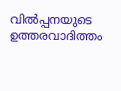വിൽപ്പനയുടെ ഉത്തരവാദിത്തം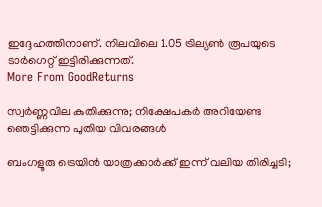ഇദ്ദേഹത്തിനാണ്. നിലവിലെ 1.05 ട്രില്യൺ രൂപയുടെ ടാർഗെറ്റ് ഇട്ടിരിക്കുന്നത്.
More From GoodReturns

സ്വർണ്ണവില കുതിക്കുന്നു; നിക്ഷേപകർ അറിയേണ്ട ഞെട്ടിക്കുന്ന പുതിയ വിവരങ്ങൾ

ബംഗളൂരു ട്രെയിൻ യാത്രക്കാർക്ക് ഇന്ന് വലിയ തിരിച്ചടി;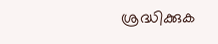ശ്രദ്ധിക്കുക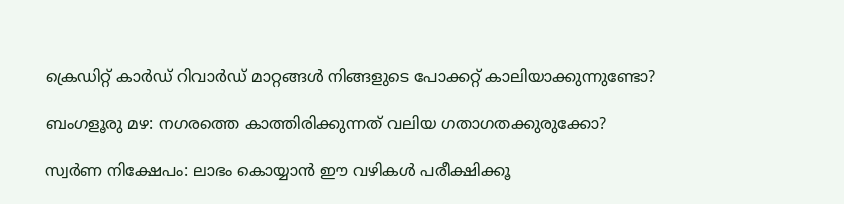ക്രെഡിറ്റ് കാർഡ് റിവാർഡ് മാറ്റങ്ങൾ നിങ്ങളുടെ പോക്കറ്റ് കാലിയാക്കുന്നുണ്ടോ?

ബംഗളൂരു മഴ: നഗരത്തെ കാത്തിരിക്കുന്നത് വലിയ ഗതാഗതക്കുരുക്കോ?

സ്വർണ നിക്ഷേപം: ലാഭം കൊയ്യാൻ ഈ വഴികൾ പരീക്ഷിക്കൂ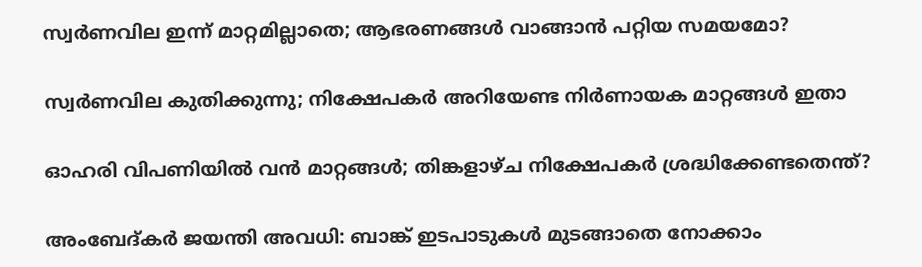സ്വർണവില ഇന്ന് മാറ്റമില്ലാതെ; ആഭരണങ്ങൾ വാങ്ങാൻ പറ്റിയ സമയമോ?

സ്വർണവില കുതിക്കുന്നു; നിക്ഷേപകർ അറിയേണ്ട നിർണായക മാറ്റങ്ങൾ ഇതാ

ഓഹരി വിപണിയിൽ വൻ മാറ്റങ്ങൾ; തിങ്കളാഴ്ച നിക്ഷേപകർ ശ്രദ്ധിക്കേണ്ടതെന്ത്?

അംബേദ്കർ ജയന്തി അവധി: ബാങ്ക് ഇടപാടുകൾ മുടങ്ങാതെ നോക്കാം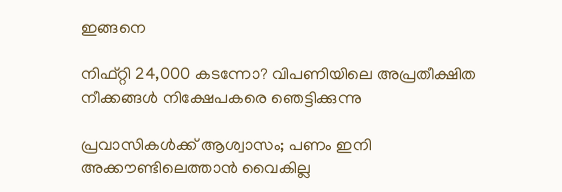ഇങ്ങനെ

നിഫ്റ്റി 24,000 കടന്നോ? വിപണിയിലെ അപ്രതീക്ഷിത നീക്കങ്ങൾ നിക്ഷേപകരെ ഞെട്ടിക്കുന്നു

പ്രവാസികൾക്ക് ആശ്വാസം; പണം ഇനി അക്കൗണ്ടിലെത്താൻ വൈകില്ല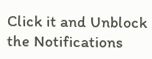Click it and Unblock the Notifications